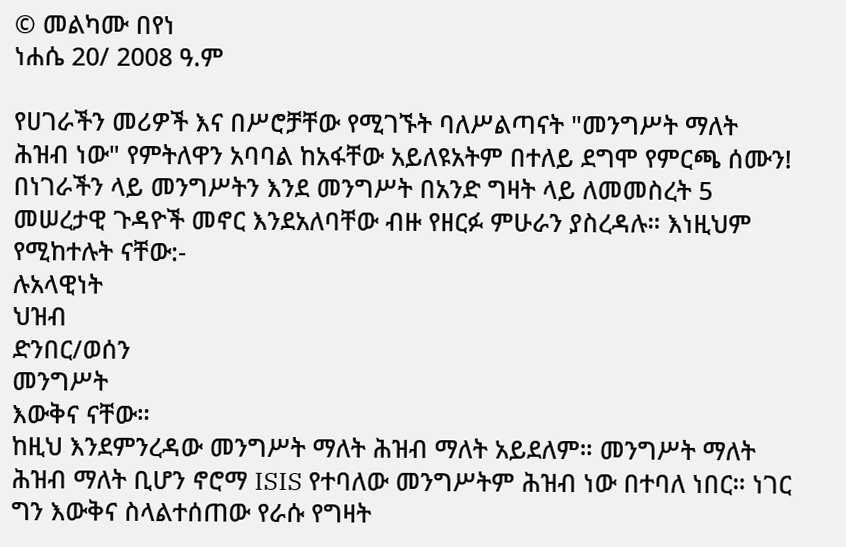© መልካሙ በየነ
ነሐሴ 20/ 2008 ዓ.ም

የሀገራችን መሪዎች እና በሥሮቻቸው የሚገኙት ባለሥልጣናት "መንግሥት ማለት ሕዝብ ነው" የምትለዋን አባባል ከአፋቸው አይለዩአትም በተለይ ደግሞ የምርጫ ሰሙን!
በነገራችን ላይ መንግሥትን እንደ መንግሥት በአንድ ግዛት ላይ ለመመስረት 5 መሠረታዊ ጉዳዮች መኖር እንደአለባቸው ብዙ የዘርፉ ምሁራን ያስረዳሉ። እነዚህም የሚከተሉት ናቸው:-
ሉአላዊነት
ህዝብ
ድንበር/ወሰን
መንግሥት
እውቅና ናቸው።
ከዚህ እንደምንረዳው መንግሥት ማለት ሕዝብ ማለት አይደለም። መንግሥት ማለት ሕዝብ ማለት ቢሆን ኖሮማ ISIS የተባለው መንግሥትም ሕዝብ ነው በተባለ ነበር። ነገር ግን እውቅና ስላልተሰጠው የራሱ የግዛት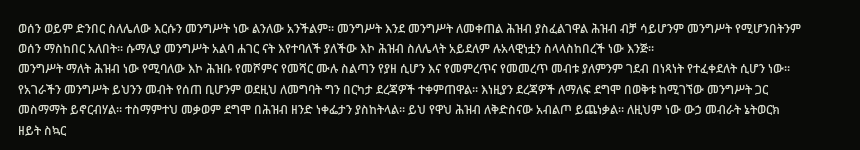ወሰን ወይም ድንበር ስለሌለው እርሱን መንግሥት ነው ልንለው አንችልም። መንግሥት እንደ መንግሥት ለመቀጠል ሕዝብ ያስፈልገዋል ሕዝብ ብቻ ሳይሆንም መንግሥት የሚሆንበትንም ወሰን ማስከበር አለበት። ሱማሊያ መንግሥት አልባ ሐገር ናት እየተባለች ያለችው እኮ ሕዝብ ስለሌላት አይደለም ሉአላዊነቷን ስላላስከበረች ነው እንጅ።
መንግሥት ማለት ሕዝብ ነው የሚባለው እኮ ሕዝቡ የመሾምና የመሻር ሙሉ ስልጣን የያዘ ሲሆን እና የመምረጥና የመመረጥ መብቱ ያለምንም ገደብ በነጻነት የተፈቀደለት ሲሆን ነው። የአገራችን መንግሥት ይህንን መብት የሰጠ ቢሆንም ወደዚህ ለመግባት ግን በርካታ ደረጃዎች ተቀምጠዋል። እነዚያን ደረጃዎች ለማለፍ ደግሞ በወቅቱ ከሚገኘው መንግሥት ጋር መስማማት ይኖርብሃል። ተስማምተህ መቃወም ደግሞ በሕዝብ ዘንድ ነቀፌታን ያስከትላል። ይህ የዋህ ሕዝብ ለቅድስናው አብልጦ ይጨነቃል። ለዚህም ነው ውኃ መብራት ኔትወርክ ዘይት ስኳር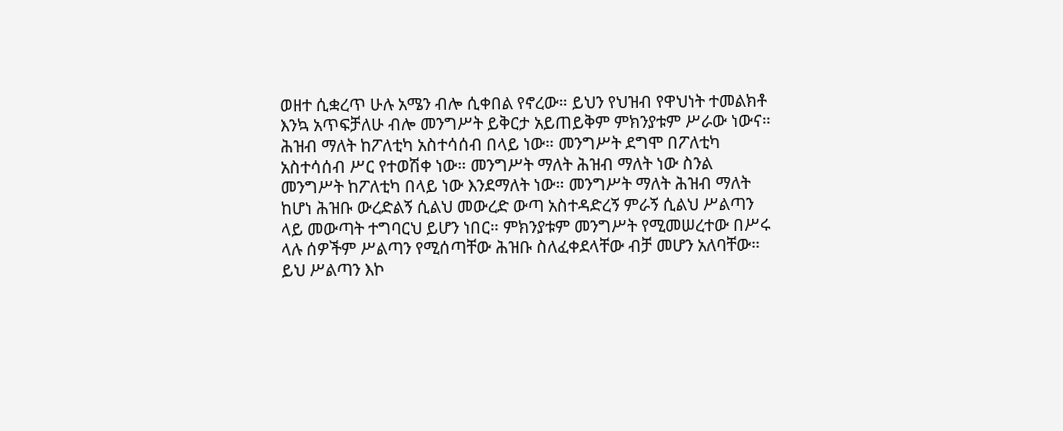ወዘተ ሲቋረጥ ሁሉ አሜን ብሎ ሲቀበል የኖረው። ይህን የህዝብ የዋህነት ተመልክቶ እንኳ አጥፍቻለሁ ብሎ መንግሥት ይቅርታ አይጠይቅም ምክንያቱም ሥራው ነውና።
ሕዝብ ማለት ከፖለቲካ አስተሳሰብ በላይ ነው። መንግሥት ደግሞ በፖለቲካ አስተሳሰብ ሥር የተወሽቀ ነው። መንግሥት ማለት ሕዝብ ማለት ነው ስንል መንግሥት ከፖለቲካ በላይ ነው እንደማለት ነው። መንግሥት ማለት ሕዝብ ማለት ከሆነ ሕዝቡ ውረድልኝ ሲልህ መውረድ ውጣ አስተዳድረኝ ምራኝ ሲልህ ሥልጣን ላይ መውጣት ተግባርህ ይሆን ነበር። ምክንያቱም መንግሥት የሚመሠረተው በሥሩ ላሉ ሰዎችም ሥልጣን የሚሰጣቸው ሕዝቡ ስለፈቀደላቸው ብቻ መሆን አለባቸው። ይህ ሥልጣን እኮ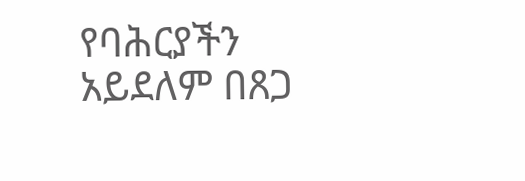የባሕርያችን አይደለም በጸጋ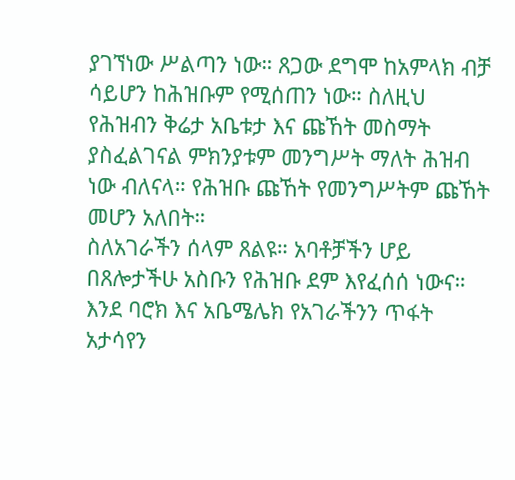ያገኘነው ሥልጣን ነው። ጸጋው ደግሞ ከአምላክ ብቻ ሳይሆን ከሕዝቡም የሚሰጠን ነው። ስለዚህ የሕዝብን ቅሬታ አቤቱታ እና ጩኸት መስማት ያስፈልገናል ምክንያቱም መንግሥት ማለት ሕዝብ ነው ብለናላ። የሕዝቡ ጩኸት የመንግሥትም ጩኸት መሆን አለበት።
ስለአገራችን ሰላም ጸልዩ። አባቶቻችን ሆይ በጸሎታችሁ አስቡን የሕዝቡ ደም እየፈሰሰ ነውና። እንደ ባሮክ እና አቤሜሌክ የአገራችንን ጥፋት አታሳየን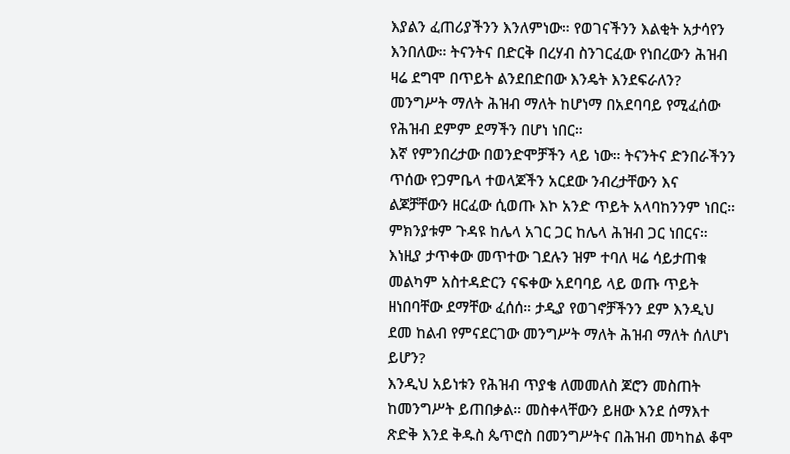እያልን ፈጠሪያችንን እንለምነው። የወገናችንን እልቂት አታሳየን እንበለው። ትናንትና በድርቅ በረሃብ ስንገርፈው የነበረውን ሕዝብ ዛሬ ደግሞ በጥይት ልንደበድበው እንዴት እንደፍራለን? መንግሥት ማለት ሕዝብ ማለት ከሆነማ በአደባባይ የሚፈሰው የሕዝብ ደምም ደማችን በሆነ ነበር።
እኛ የምንበረታው በወንድሞቻችን ላይ ነው። ትናንትና ድንበራችንን ጥሰው የጋምቤላ ተወላጆችን አርደው ንብረታቸውን እና ልጆቻቸውን ዘርፈው ሲወጡ እኮ አንድ ጥይት አላባከንንም ነበር። ምክንያቱም ጉዳዩ ከሌላ አገር ጋር ከሌላ ሕዝብ ጋር ነበርና። እነዚያ ታጥቀው መጥተው ገደሉን ዝም ተባለ ዛሬ ሳይታጠቁ መልካም አስተዳድርን ናፍቀው አደባባይ ላይ ወጡ ጥይት ዘነበባቸው ደማቸው ፈሰሰ። ታዲያ የወገኖቻችንን ደም እንዲህ ደመ ከልብ የምናደርገው መንግሥት ማለት ሕዝብ ማለት ሰለሆነ ይሆን?
እንዲህ አይነቱን የሕዝብ ጥያቄ ለመመለስ ጆሮን መስጠት ከመንግሥት ይጠበቃል። መስቀላቸውን ይዘው እንደ ሰማእተ ጽድቅ እንደ ቅዱስ ጴጥሮስ በመንግሥትና በሕዝብ መካከል ቆሞ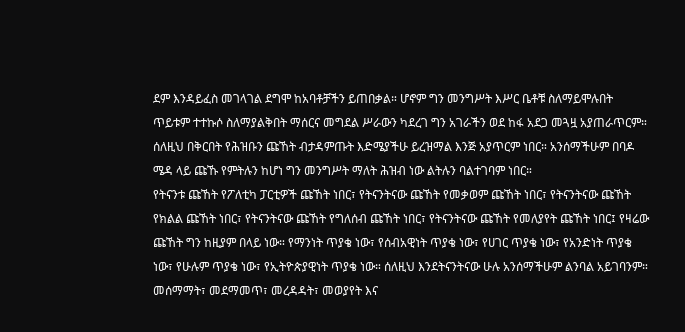ደም እንዳይፈስ መገላገል ደግሞ ከአባቶቻችን ይጠበቃል። ሆኖም ግን መንግሥት እሥር ቤቶቹ ስለማይሞሉበት ጥይቱም ተተኩሶ ስለማያልቅበት ማሰርና መግደል ሥራውን ካደረገ ግን አገራችን ወደ ከፋ አደጋ መጓዟ አያጠራጥርም። ሰለዚህ በቅርበት የሕዝቡን ጩኸት ብታዳምጡት እድሜያችሁ ይረዝማል እንጅ አያጥርም ነበር። አንሰማችሁም በባዶ ሜዳ ላይ ጩኹ የምትሉን ከሆነ ግን መንግሥት ማለት ሕዝብ ነው ልትሉን ባልተገባም ነበር።
የትናንቱ ጩኸት የፖለቲካ ፓርቲዎች ጩኸት ነበር፣ የትናንትናው ጩኸት የመቃወም ጩኸት ነበር፣ የትናንትናው ጩኸት የክልል ጩኸት ነበር፣ የትናንትናው ጩኸት የግለሰብ ጩኸት ነበር፣ የትናንትናው ጩኸት የመለያየት ጩኸት ነበር፤ የዛሬው ጩኸት ግን ከዚያም በላይ ነው። የማንነት ጥያቄ ነው፣ የሰብአዊነት ጥያቄ ነው፣ የሀገር ጥያቄ ነው፣ የአንድነት ጥያቄ ነው፣ የሁሉም ጥያቄ ነው፣ የኢትዮጵያዊነት ጥያቄ ነው። ሰለዚህ እንደትናንትናው ሁሉ አንሰማችሁም ልንባል አይገባንም። መሰማማት፣ መደማመጥ፣ መረዳዳት፣ መወያየት እና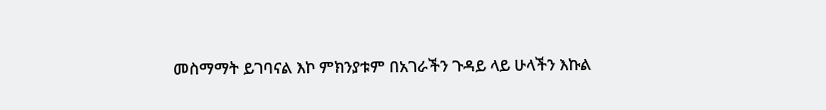መስማማት ይገባናል እኮ ምክንያቱም በአገራችን ጉዳይ ላይ ሁላችን እኩል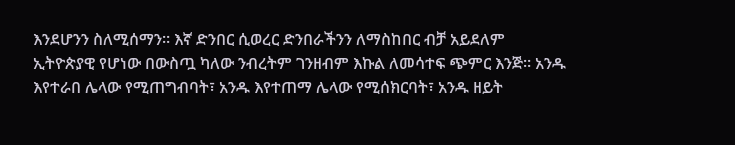እንደሆንን ስለሚሰማን። እኛ ድንበር ሲወረር ድንበራችንን ለማስከበር ብቻ አይደለም ኢትዮጵያዊ የሆነው በውስጧ ካለው ንብረትም ገንዘብም እኩል ለመሳተፍ ጭምር እንጅ። አንዱ እየተራበ ሌላው የሚጠግብባት፣ አንዱ እየተጠማ ሌላው የሚሰክርባት፣ አንዱ ዘይት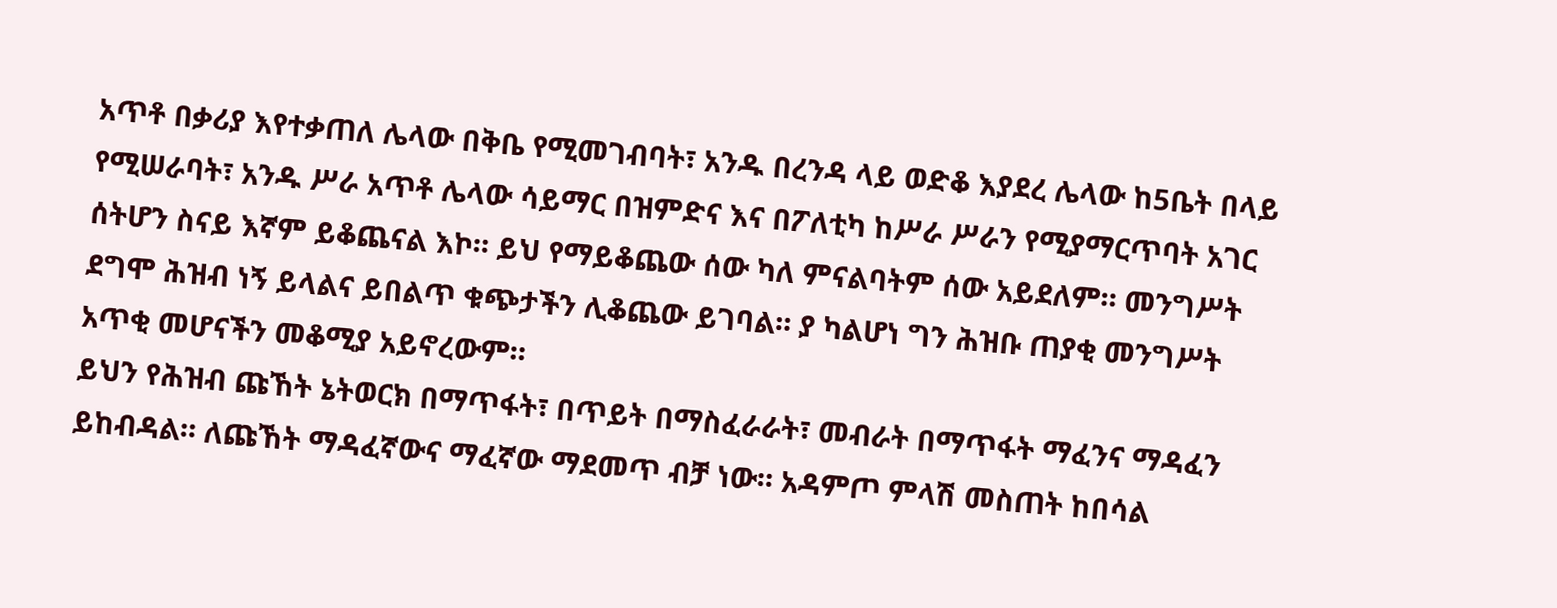አጥቶ በቃሪያ እየተቃጠለ ሌላው በቅቤ የሚመገብባት፣ አንዱ በረንዳ ላይ ወድቆ እያደረ ሌላው ከ5ቤት በላይ የሚሠራባት፣ አንዱ ሥራ አጥቶ ሌላው ሳይማር በዝምድና እና በፖለቲካ ከሥራ ሥራን የሚያማርጥባት አገር ሰትሆን ስናይ እኛም ይቆጨናል እኮ። ይህ የማይቆጨው ሰው ካለ ምናልባትም ሰው አይደለም። መንግሥት ደግሞ ሕዝብ ነኝ ይላልና ይበልጥ ቁጭታችን ሊቆጨው ይገባል። ያ ካልሆነ ግን ሕዝቡ ጠያቂ መንግሥት አጥቂ መሆናችን መቆሚያ አይኖረውም።
ይህን የሕዝብ ጩኸት ኔትወርክ በማጥፋት፣ በጥይት በማስፈራራት፣ መብራት በማጥፋት ማፈንና ማዳፈን ይከብዳል። ለጩኸት ማዳፈኛውና ማፈኛው ማደመጥ ብቻ ነው። አዳምጦ ምላሽ መስጠት ከበሳል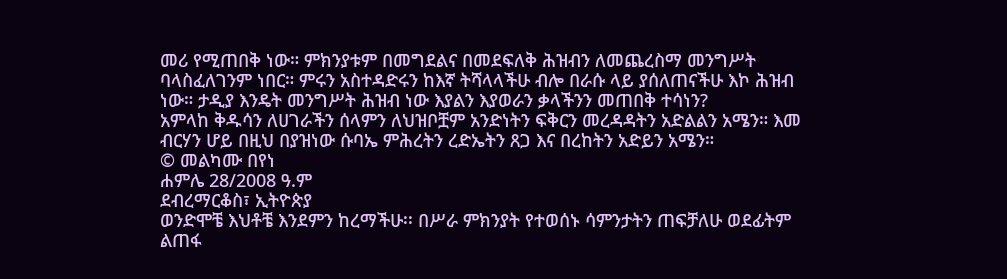መሪ የሚጠበቅ ነው። ምክንያቱም በመግደልና በመደፍለቅ ሕዝብን ለመጨረስማ መንግሥት ባላስፈለገንም ነበር። ምሩን አስተዳድሩን ከእኛ ትሻላላችሁ ብሎ በራሱ ላይ ያሰለጠናችሁ እኮ ሕዝብ ነው። ታዲያ እንዴት መንግሥት ሕዝብ ነው እያልን እያወራን ቃላችንን መጠበቅ ተሳነን?
አምላከ ቅዱሳን ለሀገራችን ሰላምን ለህዝቦቿም አንድነትን ፍቅርን መረዳዳትን አድልልን አሜን። እመ ብርሃን ሆይ በዚህ በያዝነው ሱባኤ ምሕረትን ረድኤትን ጸጋ እና በረከትን አድይን አሜን።
© መልካሙ በየነ
ሐምሌ 28/2008 ዓ.ም
ደብረማርቆስ፣ ኢትዮጵያ
ወንድሞቼ እህቶቼ እንደምን ከረማችሁ፡፡ በሥራ ምክንያት የተወሰኑ ሳምንታትን ጠፍቻለሁ ወደፊትም ልጠፋ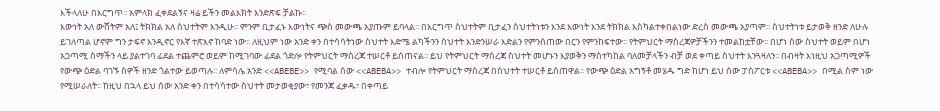እችላለሁ በእርግጥ፡፡ አምላክ ፈቀደልኝና ዛሬ ይችን መልእክት እንድጽፍ ቻልኩ፡፡
እውነት አለ ውሸትም አለ፤ ትክክል አለ ስህተትም እንዲሁ፡፡ ምንም ቢታፈኑ እውነትና ጭስ መውጫ አያጡም ይባላል፡፡ በእርግጥ ስህተትም ቢታፈን ስህተትነቱን እንደ እውነት እንደ ትክክል እስካልተቀበልነው ድረስ መውጫ አያጣም፡፡ ስህተትነቱ ይታወቅ ዘንድ ለሁሉ ይገለጣል ሆኖም ግን ታፍኖ እንዲኖር የእኛ ተጽእኖ ከባድ ነው፡፡ ለዚህም ነው አንድ ቀን በተሳሳትነው ስህተት እድሜ ልካችንን ስህተት እንድንሠራ እድልን የምንሰጠው በርን የምንከፍተው፡፡ የትምህርት ማስረጃዎቻችንን ተመልከቷቸው፡፡ በሆነ ሰው ስህተት ወይም በሆነ አጋጣሚ ስማችን ላይ ያልተገባ ፊደል ተጨምሮ ወይም ከሚገባው ፊደል ጎድሎ የትምህርት ማስረጃ ተሠርቶ ይሰጠናል፡፡ ይህ የትምህርት ማስረጃ ስህተት መሆኑን እያወቅን ማስተካከል ባለመቻላችን ብቻ ወደ ቀጣይ ስህተት እንጓዛለን፡፡ በብዛት እነዚህ አጋጣሚዎች የውጭ ዕድል ባገኙ ሰዎች ዘንድ ጎልተው ይወጣሉ፡፡ ለምሳሌ አንድ <<ABEBE>> የሚባል ሰው <<ABEBA>> ተብሎ የትምህርት ማስረጃ በስህተት ተሠርቶ ይሰጠዋል፡፡ የውጭ ዕድል አግኝቶ መሄዱ ግድ ከሆነ ይህ ሰው ፓስፖርቱ <<ABEBA>> በሚል ስም ነው የሚሠራለት፡፡ ከዚህ በኋላ ይህ ሰው አንድ ቀን በተሳሳተው ስህተት መታወቂያው፣ የመንጃ ፈቃዱ፣ በቀጣይ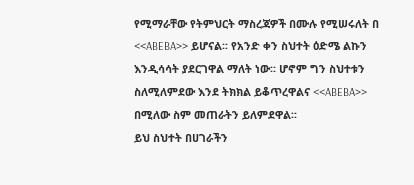የሚማራቸው የትምህርት ማስረጃዎች በሙሉ የሚሠሩለት በ <<ABEBA>> ይሆናል፡፡ የአንድ ቀን ስህተት ዕድሜ ልኩን እንዲሳሳት ያደርገዋል ማለት ነው፡፡ ሆኖም ግን ስህተቱን ስለሚለምደው እንደ ትክክል ይቆጥረዋልና <<ABEBA>> በሚለው ስም መጠራትን ይለምደዋል፡፡
ይህ ስህተት በሀገራችን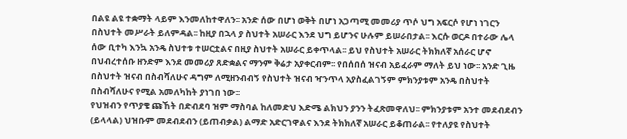በልዩ ልዩ ተቋማት ላይም እንመለከተዋለን፡፡ አንድ ሰው በሆነ ወቅት በሆነ አጋጣሚ መመሪያ ጥሶ ህግ አፍርሶ የሆነ ነገርን በስህተት መሥራት ይለምዳል፡፡ ከዚያ በኋላ ያ ስህተት አሠራር እንደ ህግ ይሆንና ሁሉም ይሠራበታል፡፡ እርሱ ወርዶ በተራው ሌላ ሰው ቢተካ እንኳ አንዴ ስህተቱ ተሠርቷልና በዚያ ስህተት አሠራር ይቀጥላል፡፡ ይህ የስህተት አሠራር ትክክለኛ አሰራር ሆኖ በህብረተሰቡ ዘንድም እንደ መመሪያ ጸድቋልና ማንም ቅሬታ አያቀርብም፡፡ የበሰበሰ ዝናብ አይፈራም ማለት ይህ ነው፡፡ አንድ ጊዜ በስህተት ዝናብ በስብሻለሁና ዳግም ለሚዘንብብኝ የስህተት ዝናብ ዣንጥላ አያስፈልገኝም ምክንያቱም አንዴ በስህተት በስብሻለሁና የሚል አመለካከት ያነገበ ነው፡፡
የህዝብን የጥያቄ ጩኸት በድብደባ ዝም ማስባል ከለመድህ እድሜ ልክህን ያንን ትፈጽመዋለህ፡፡ ምክንያቱም አንተ መደብደብን (ይላላል) ህዝቡም መደብደብን (ይጠብቃል) ልማድ አድርገዋልና እንደ ትክክለኛ አሠራር ይቆጠራል፡፡ የተለያዩ የስህተት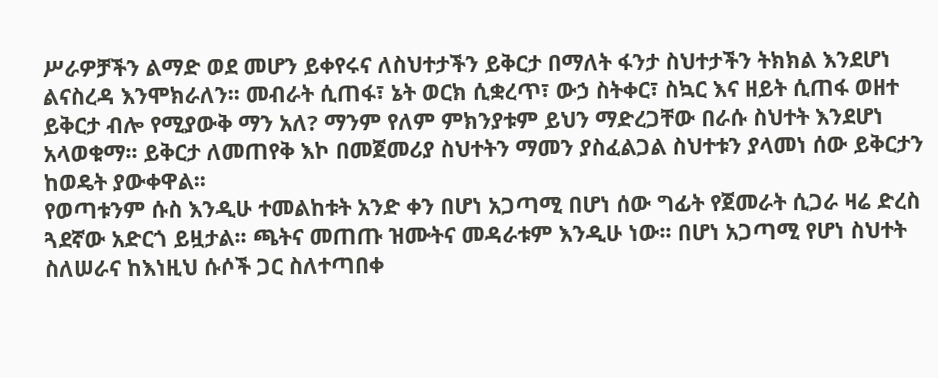ሥራዎቻችን ልማድ ወደ መሆን ይቀየሩና ለስህተታችን ይቅርታ በማለት ፋንታ ስህተታችን ትክክል እንደሆነ ልናስረዳ እንሞክራለን፡፡ መብራት ሲጠፋ፣ ኔት ወርክ ሲቋረጥ፣ ውኃ ስትቀር፣ ስኳር እና ዘይት ሲጠፋ ወዘተ ይቅርታ ብሎ የሚያውቅ ማን አለ? ማንም የለም ምክንያቱም ይህን ማድረጋቸው በራሱ ስህተት እንደሆነ አላወቁማ፡፡ ይቅርታ ለመጠየቅ እኮ በመጀመሪያ ስህተትን ማመን ያስፈልጋል ስህተቱን ያላመነ ሰው ይቅርታን ከወዴት ያውቀዋል፡፡
የወጣቱንም ሱስ እንዲሁ ተመልከቱት አንድ ቀን በሆነ አጋጣሚ በሆነ ሰው ግፊት የጀመራት ሲጋራ ዛሬ ድረስ ጓደኛው አድርጎ ይዟታል፡፡ ጫትና መጠጡ ዝሙትና መዳራቱም እንዲሁ ነው፡፡ በሆነ አጋጣሚ የሆነ ስህተት ስለሠራና ከእነዚህ ሱሶች ጋር ስለተጣበቀ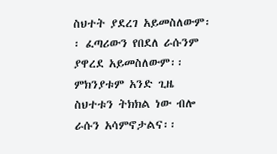ስህተት ያደረገ አይመስለውም፡፡ ፈጣሪውን የበደለ ራሱንም ያዋረደ አይመስለውም፡፡ ምክንያቱም አንድ ጊዜ ስህተቱን ትክክል ነው ብሎ ራሱን አሳምኖታልና፡፡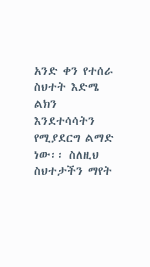አንድ ቀን የተሰራ ስህተት እድሜ ልክን እንደተሳሳትን የሚያደርግ ልማድ ነው፡፡ ስለዚህ ስህተታችን ማየት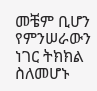መቼም ቢሆን የምንሠራውን ነገር ትክክል ስለመሆኑ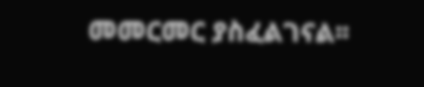መመርመር ያስፈልገናል፡፡